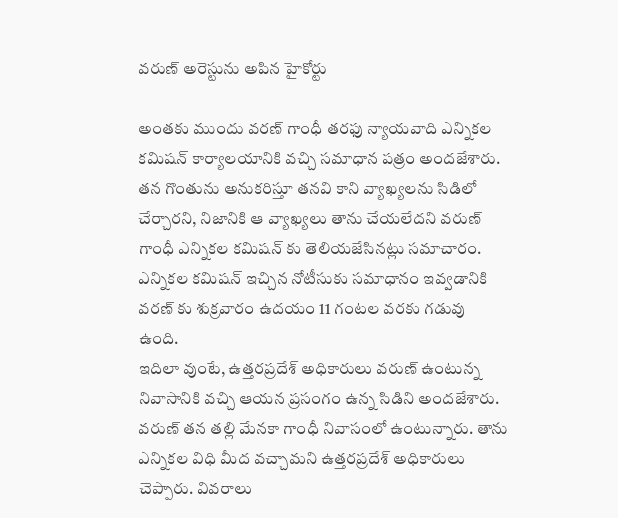వరుణ్ అరెస్టును అపిన హైకోర్టు

అంతకు ముందు వరణ్ గాంధీ తరఫు న్యాయవాది ఎన్నికల కమిషన్ కార్యాలయానికి వచ్చి సమాధాన పత్రం అందజేశారు. తన గొంతును అనుకరిస్తూ తనవి కాని వ్యాఖ్యలను సిడిలో చేర్చారని, నిజానికి ఆ వ్యాఖ్యలు తాను చేయలేదని వరుణ్ గాంధీ ఎన్నికల కమిషన్ కు తెలియజేసినట్లు సమాచారం. ఎన్నికల కమిషన్ ఇచ్చిన నోటీసుకు సమాధానం ఇవ్వడానికి వరణ్ కు శుక్రవారం ఉదయం 11 గంటల వరకు గడువు ఉంది.
ఇదిలా వుంటే, ఉత్తరప్రదేశ్ అధికారులు వరుణ్ ఉంటున్న నివాసానికి వచ్చి ఆయన ప్రసంగం ఉన్న సిడిని అందజేశారు. వరుణ్ తన తల్లి మేనకా గాంధీ నివాసంలో ఉంటున్నారు. తాను ఎన్నికల విధి మీద వచ్చామని ఉత్తరప్రదేశ్ అధికారులు చెప్పారు. వివరాలు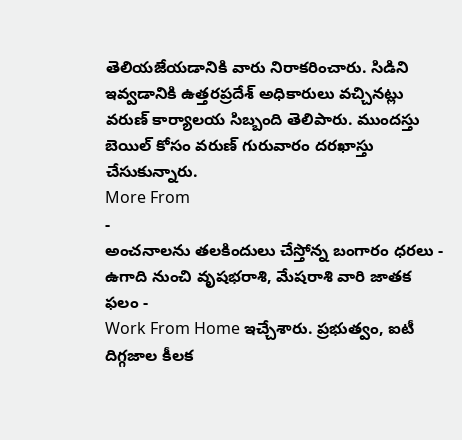తెలియజేయడానికి వారు నిరాకరించారు. సిడిని ఇవ్వడానికి ఉత్తరప్రదేశ్ అధికారులు వచ్చినట్లు వరుణ్ కార్యాలయ సిబ్బంది తెలిపారు. ముందస్తు బెయిల్ కోసం వరుణ్ గురువారం దరఖాస్తు చేసుకున్నారు.
More From
-
అంచనాలను తలకిందులు చేస్తోన్న బంగారం ధరలు -
ఉగాది నుంచి వృషభరాశి, మేషరాశి వారి జాతక ఫలం -
Work From Home ఇచ్చేశారు. ప్రభుత్వం, ఐటీ దిగ్గజాల కీలక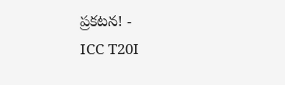ప్రకటన! -
ICC T20I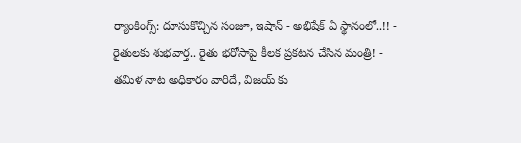ర్యాంకింగ్స్: దూసుకొచ్చిన సంజూ, ఇషాన్ - అభిషేక్ ఏ స్థానంలో..!! -
రైతులకు శుభవార్త.. రైతు భరోసాపై కీలక ప్రకటన చేసిన మంత్రి! -
తమిళ నాట అధికారం వారిదే, విజయ్ కు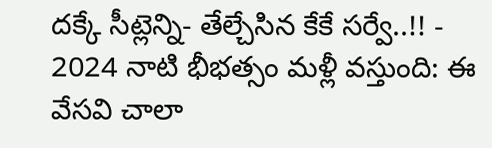దక్కే సీట్లెన్ని- తేల్చేసిన కేకే సర్వే..!! -
2024 నాటి భీభత్సం మళ్లీ వస్తుంది: ఈ వేసవి చాలా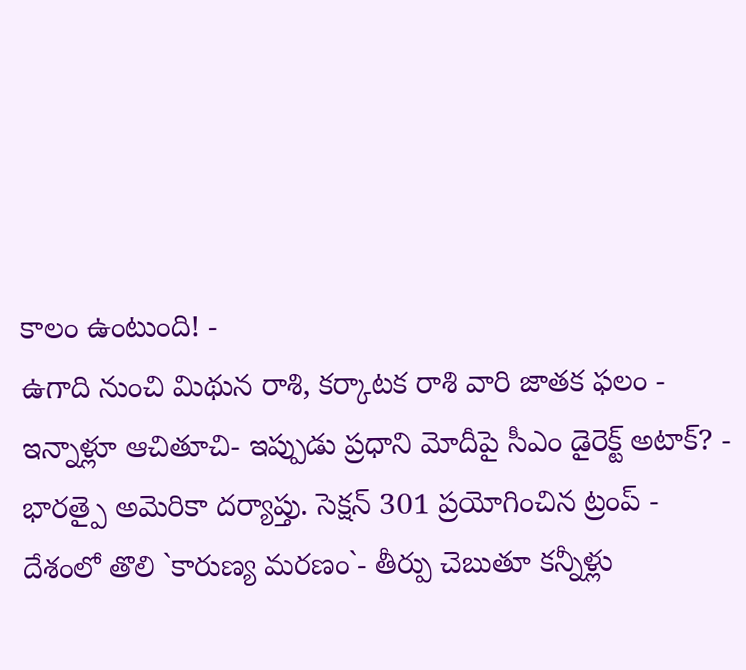కాలం ఉంటుంది! -
ఉగాది నుంచి మిథున రాశి, కర్కాటక రాశి వారి జాతక ఫలం -
ఇన్నాళ్లూ ఆచితూచి- ఇప్పుడు ప్రధాని మోదీపై సీఎం డైరెక్ట్ అటాక్? -
భారత్పై అమెరికా దర్యాప్తు. సెక్షన్ 301 ప్రయోగించిన ట్రంప్ -
దేశంలో తొలి `కారుణ్య మరణం`- తీర్పు చెబుతూ కన్నీళ్లు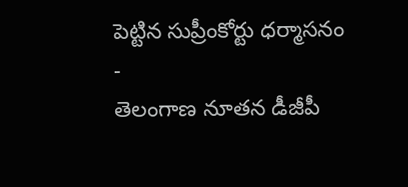పెట్టిన సుప్రీంకోర్టు ధర్మాసనం -
తెలంగాణ నూతన డీజీపీ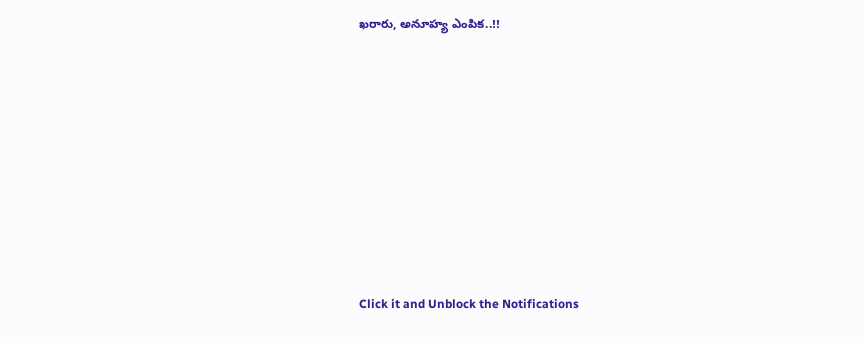ఖరారు, అనూహ్య ఎంపిక..!!












Click it and Unblock the Notifications